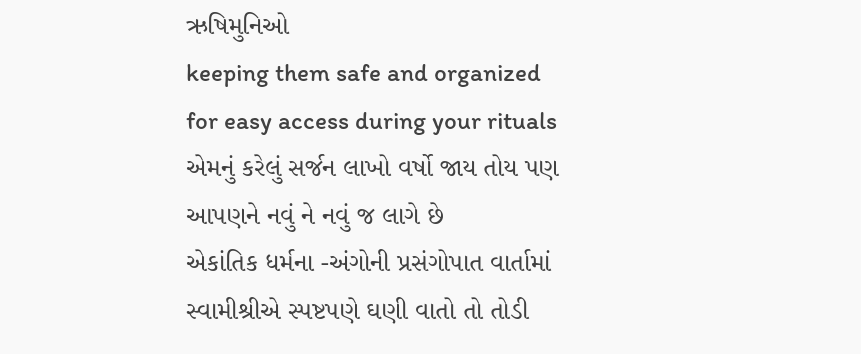ઋષિમુનિઓ
keeping them safe and organized for easy access during your rituals
એમનું કરેલું સર્જન લાખો વર્ષો જાય તોય પણ આપણને નવું ને નવું જ લાગે છે
એકાંતિક ધર્મના -અંગોની પ્રસંગોપાત વાર્તામાં સ્વામીશ્રીએ સ્પષ્ટપણે ઘણી વાતો તો તોડી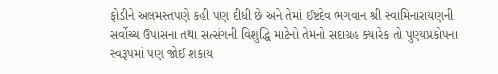ફોડીને અલમસ્તપણે કહી પણ દીધી છે અને તેમાં ઈષ્ટદેવ ભગવાન શ્રી સ્વામિનારાયણની સર્વોચ્ચ ઉપાસના તથા સત્સંગની વિશુદ્ધિ માટેનો તેમનો સદાગ્રહ ક્યારેક તો પુણ્યપ્રકોપના સ્વરૂપમાં પણ જોઈ શકાય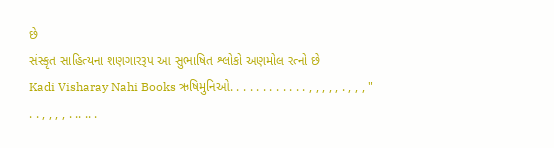છે
સંસ્કૃત સાહિત્યના શણગારરૂપ આ સુભાષિત શ્લોકો અણમોલ રત્નો છે
Kadi Visharay Nahi Books ઋષિમુનિઓ. . . . . . . . . . . . , , , , , . , , , " . . , , , , . .. .. .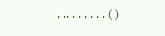, .. . . , . . . ( )